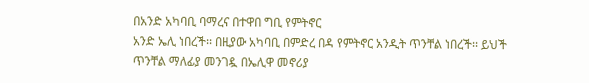በአንድ አካባቢ ባማረና በተዋበ ግቢ የምትኖር
አንድ ኤሊ ነበረች፡፡ በዚያው አካባቢ በምድረ በዳ የምትኖር አንዲት ጥንቸል ነበረች፡፡ ይህች ጥንቸል ማለፊያ መንገዷ በኤሊዋ መኖሪያ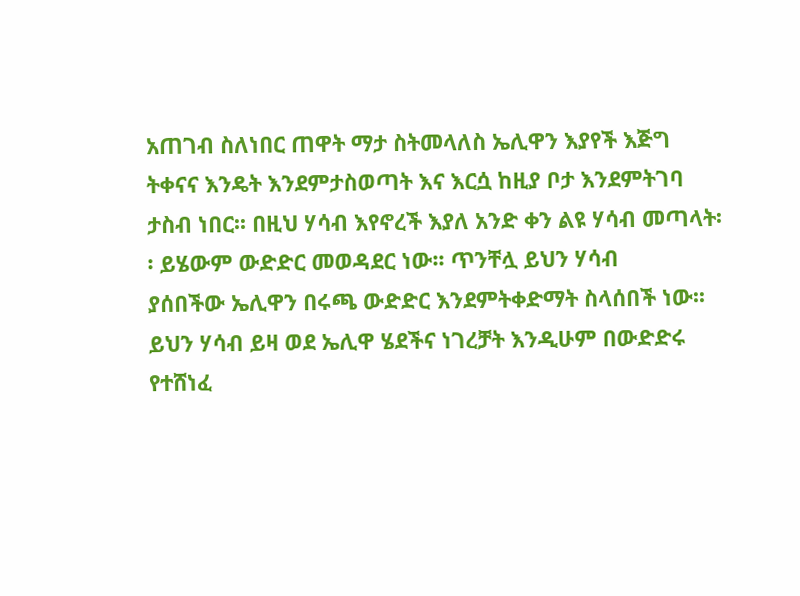አጠገብ ስለነበር ጠዋት ማታ ስትመላለስ ኤሊዋን እያየች እጅግ ትቀናና እንዴት እንደምታስወጣት እና እርሷ ከዚያ ቦታ እንደምትገባ
ታስብ ነበር፡፡ በዚህ ሃሳብ እየኖረች እያለ አንድ ቀን ልዩ ሃሳብ መጣላት፡፡ ይሄውም ውድድር መወዳደር ነው፡፡ ጥንቸሏ ይህን ሃሳብ
ያሰበችው ኤሊዋን በሩጫ ውድድር እንደምትቀድማት ስላሰበች ነው፡፡ ይህን ሃሳብ ይዛ ወደ ኤሊዋ ሄደችና ነገረቻት እንዲሁም በውድድሩ
የተሸነፈ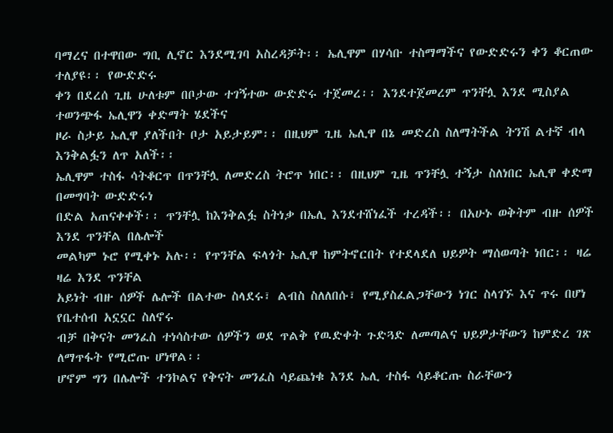ባማረና በተዋበው ግቢ ሊኖር እንደሚገባ አስረዳቻት፡፡ ኤሊዋም በሃሳቡ ተስማማችና የውድድሩን ቀን ቆርጠው ተለያዩ፡፡ የውድድሩ
ቀን በደረሰ ጊዜ ሁለቱም በቦታው ተገኝተው ውድድሩ ተጀመረ፡፡ እንደተጀመረም ጥንቸሏ እንደ ሚስያል ተወንጭፋ ኤሊዋን ቀድማት ሄደችና
ዞራ ስታይ ኤሊዋ ያለችበት ቦታ አይታይም፡፡ በዚህም ጊዜ ኤሊዋ በኔ መድረስ ስለማትችል ትንሽ ልተኛ ብላ እንቅልፏን ለጥ አለች፡፡
ኤሊዋም ተስፋ ሳትቆርጥ በጥንቸሏ ለመድረስ ትሮጥ ነበር፡፡ በዚህም ጊዜ ጥንቸሏ ተኝታ ስለነበር ኤሊዋ ቀድማ በመግባት ውድድሩነ
በድል አጠናቀቀች፡፡ ጥንቸሏ ከእንቅልፏ ስትነቃ በኤሊ እንደተሸነፈች ተረዳች፡፡ በአሁኑ ወቅትም ብዙ ሰዎች እንደ ጥንቸል በሌሎች
መልካም ኑሮ የሚቀኑ አሉ፡፡ የጥንቸል ፍላጎት ኤሊዋ ከምትኖርበት የተደላደለ ህይዎት ማሰወጣት ነበር፡፡ ዛሬ ዛሬ እንደ ጥንቸል
አይነት ብዙ ሰዎች ሌሎች በልተው ስላደሩ፣ ልብስ ስለለበሱ፣ የሚያስፈልጋቸውን ነገር ስላገኙ እና ጥሩ በሆነ የቤተሰብ አኗኗር ስለኖሩ
ብቻ በቅናት መንፈስ ተነሳስተው ሰዎችን ወደ ጥልቅ የዉድቀት ጉድጓድ ለመጣልና ህይዎታቸውን ከምድረ ገጽ ለማጥፋት የሚሮጡ ሆነዋል፡፡
ሆኖም ግን በሌሎች ተንኮልና የቅናት መንፈስ ሳይጨነቁ እንደ ኤሊ ተስፋ ሳይቆርጡ ስራቸውን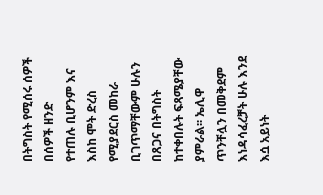በትግስት የሚሰሩ ሰዎች በሰዎች ዘንድ
የተጠሉ ቢሆንም እና እስከ ሞት ድረስ የሚያደርስ መከራ ቢገጥማቸውም ሁሉን በጸጋና በትግስት ከተቀበሉት ፍጻሜያቸው ያምራል፡፡ ኤሊዋ
ጥንቸሏን በመቅደም እነዳሳፈረቻት ሁሉ እንደ እሷ አይነት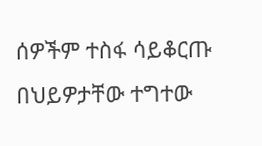ሰዎችም ተስፋ ሳይቆርጡ በህይዎታቸው ተግተው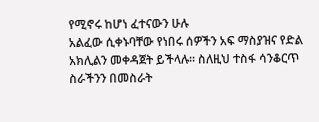የሚኖሩ ከሆነ ፈተናውን ሁሉ
አልፈው ሲቀኑባቸው የነበሩ ሰዎችን አፍ ማስያዝና የድል አክሊልን መቀዳጀት ይችላሉ፡፡ ስለዚህ ተስፋ ሳንቆርጥ ስራችንን በመስራት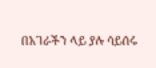በአገራችን ላይ ያሉ ሳይሰሩ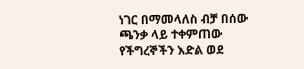ነገር በማመላለስ ብቻ በሰው ጫንቃ ላይ ተቀምጠው የችግረኞችን እድል ወደ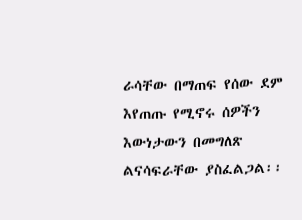ራሳቸው በማጠፍ የሰው ደም
እየጠጡ የሚኖሩ ሰዎችን እውነታውን በመግለጽ ልናሳፍራቸው ያስፈልጋል፡፡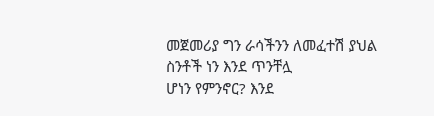መጀመሪያ ግን ራሳችንን ለመፈተሽ ያህል ስንቶች ነን እንደ ጥንቸሏ
ሆነን የምንኖር? እንደ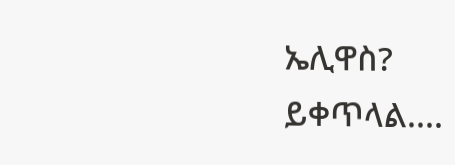ኤሊዋስ?
ይቀጥላል....